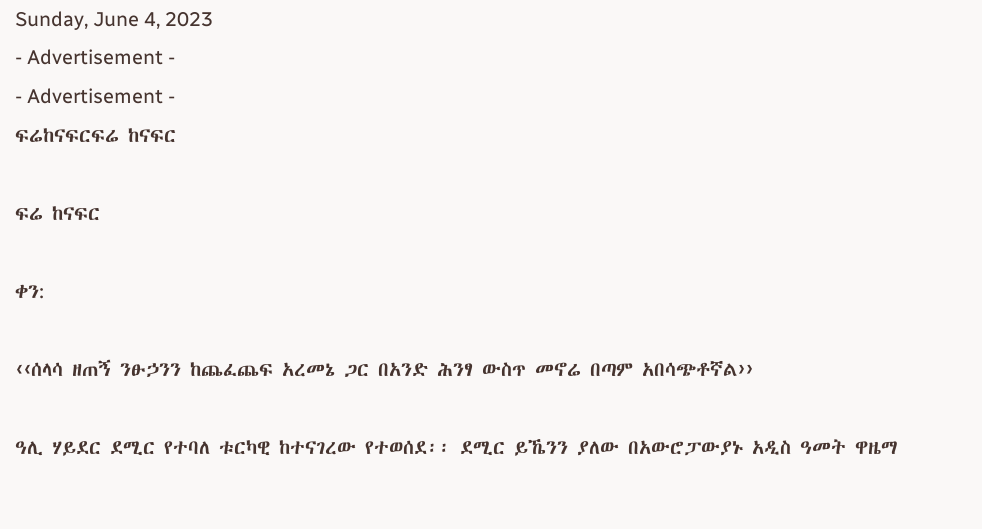Sunday, June 4, 2023
- Advertisement -
- Advertisement -
ፍሬከናፍርፍሬ ከናፍር

ፍሬ ከናፍር

ቀን:

‹‹ሰላሳ ዘጠኝ ንፁኃንን ከጨፈጨፍ አረመኔ ጋር በአንድ ሕንፃ ውስጥ መኖሬ በጣም አበሳጭቶኛል››

ዓሊ ሃይደር ደሚር የተባለ ቱርካዊ ከተናገረው የተወሰደ፡፡ ደሚር ይኼንን ያለው በአውሮፓውያኑ አዲስ ዓመት ዋዜማ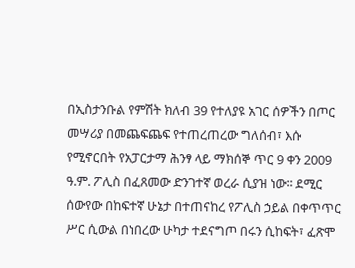በኢስታንቡል የምሽት ክለብ 39 የተለያዩ አገር ሰዎችን በጦር መሣሪያ በመጨፍጨፍ የተጠረጠረው ግለሰብ፣ እሱ የሚኖርበት የአፓርታማ ሕንፃ ላይ ማክሰኞ ጥር 9 ቀን 2009 ዓ.ም. ፖሊስ በፈጸመው ድንገተኛ ወረራ ሲያዝ ነው፡፡ ደሚር ሰውየው በከፍተኛ ሁኔታ በተጠናከረ የፖሊስ ኃይል በቀጥጥር ሥር ሲውል በነበረው ሁካታ ተደናግጦ በሩን ሲከፍት፣ ፈጽሞ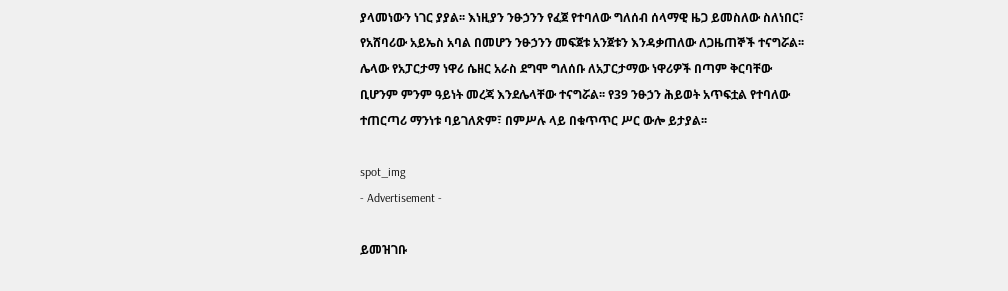ያላመነውን ነገር ያያል፡፡ እነዚያን ንፁኃንን የፈጀ የተባለው ግለሰብ ሰላማዊ ዜጋ ይመስለው ስለነበር፣ የአሸባሪው አይኤስ አባል በመሆን ንፁኃንን መፍጀቱ አንጀቱን እንዳቃጠለው ለጋዜጠኞች ተናግሯል፡፡ ሌላው የአፓርታማ ነዋሪ ሴዘር አራስ ደግሞ ግለሰቡ ለአፓርታማው ነዋሪዎች በጣም ቅርባቸው ቢሆንም ምንም ዓይነት መረጃ እንደሌላቸው ተናግሯል፡፡ የ39 ንፁኃን ሕይወት አጥፍቷል የተባለው ተጠርጣሪ ማንነቱ ባይገለጽም፣ በምሥሉ ላይ በቁጥጥር ሥር ውሎ ይታያል፡፡

spot_img
- Advertisement -

ይመዝገቡ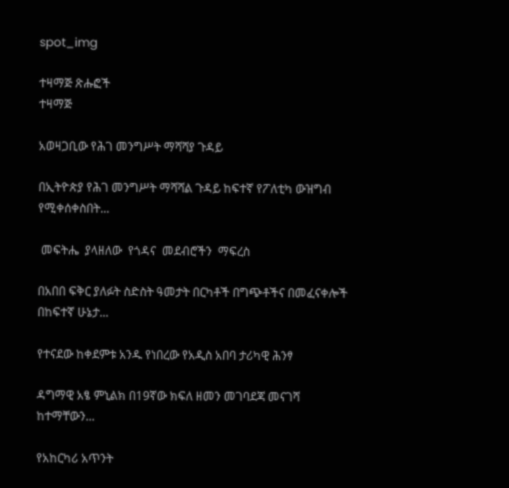spot_img

ተዛማጅ ጽሑፎች
ተዛማጅ

አወዛጋቢው የሕገ መንግሥት ማሻሻያ ጉዳይ

በኢትዮጵያ የሕገ መንግሥት ማሻሻል ጉዳይ ከፍተኛ የፖለቲካ ውዝግብ የሚቀሰቀስበት...

 መፍትሔ  ያላዘለው  የጎዳና  መደብሮችን  ማፍረስ

በአበበ ፍቅር ያለፉት ስድስት ዓመታት በርካቶች በግጭቶችና በመፈናቀሎች በከፍተኛ ሁኔታ...

የተናደው ከቀደምቱ አንዱ የነበረው የአዲስ አበባ ታሪካዊ ሕንፃ

ዳግማዊ አፄ ምኒልክ በ19ኛው ክፍለ ዘመን መገባደጃ መናገሻ ከተማቸውን...

የአከርካሪ አጥንት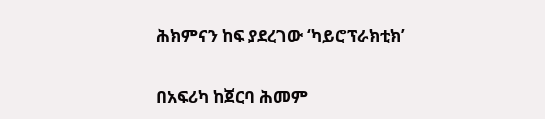ሕክምናን ከፍ ያደረገው ‘ካይሮፕራክቲክ’

በአፍሪካ ከጀርባ ሕመም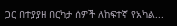ጋር በተያያዘ በርካታ ሰዎች ለከፍተኛ የአካል...